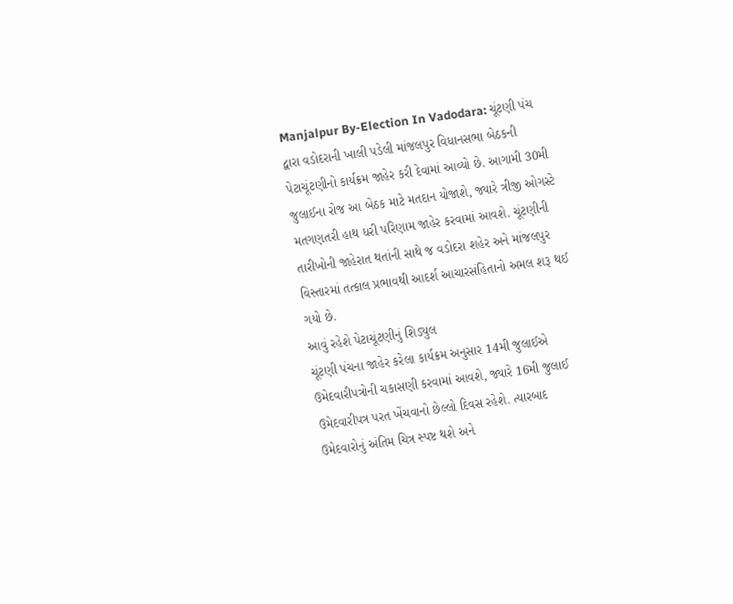Manjalpur By-Election In Vadodara: ચૂંટણી પંચ દ્વારા વડોદરાની ખાલી પડેલી માંજલપુર વિધાનસભા બેઠકની પેટાચૂંટણીનો કાર્યક્રમ જાહેર કરી દેવામાં આવ્યો છે. આગામી 30મી જુલાઈના રોજ આ બેઠક માટે મતદાન યોજાશે, જ્યારે ત્રીજી ઓગસ્ટે મતગણતરી હાથ ધરી પરિણામ જાહેર કરવામાં આવશે. ચૂંટણીની તારીખોની જાહેરાત થતાંની સાથે જ વડોદરા શહેર અને માંજલપુર વિસ્તારમાં તત્કાલ પ્રભાવથી આદર્શ આચારસંહિતાનો અમલ શરૂ થઈ ગયો છે.
આવું રહેશે પેટાચૂંટણીનું શિડ્યુલ
ચૂંટણી પંચના જાહેર કરેલા કાર્યક્રમ અનુસાર 14મી જુલાઈએ ઉમેદવારીપત્રોની ચકાસણી કરવામાં આવશે, જ્યારે 16મી જુલાઈ ઉમેદવારીપત્ર પરત ખેંચવાનો છેલ્લો દિવસ રહેશે. ત્યારબાદ ઉમેદવારોનું અંતિમ ચિત્ર સ્પષ્ટ થશે અને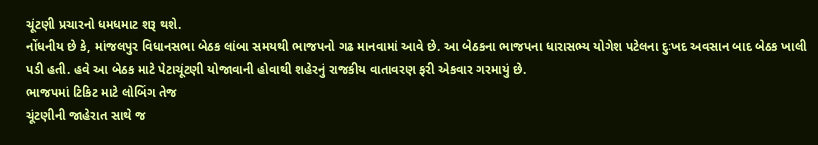ચૂંટણી પ્રચારનો ધમધમાટ શરૂ થશે.
નોંધનીય છે કે, માંજલપુર વિધાનસભા બેઠક લાંબા સમયથી ભાજપનો ગઢ માનવામાં આવે છે. આ બેઠકના ભાજપના ધારાસભ્ય યોગેશ પટેલના દુઃખદ અવસાન બાદ બેઠક ખાલી પડી હતી. હવે આ બેઠક માટે પેટાચૂંટણી યોજાવાની હોવાથી શહેરનું રાજકીય વાતાવરણ ફરી એકવાર ગરમાયું છે.
ભાજપમાં ટિકિટ માટે લોબિંગ તેજ
ચૂંટણીની જાહેરાત સાથે જ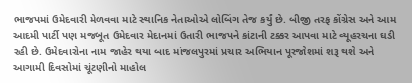ભાજપમાં ઉમેદવારી મેળવવા માટે સ્થાનિક નેતાઓએ લોબિંગ તેજ કર્યું છે. બીજી તરફ કોંગ્રેસ અને આમ આદમી પાર્ટી પણ મજબૂત ઉમેદવાર મેદાનમાં ઉતારી ભાજપને કાંટાની ટક્કર આપવા માટે વ્યૂહરચના ઘડી રહી છે. ઉમેદવારોના નામ જાહેર થયા બાદ માંજલપુરમાં પ્રચાર અભિયાન પૂરજોશમાં શરૂ થશે અને આગામી દિવસોમાં ચૂંટણીનો માહોલ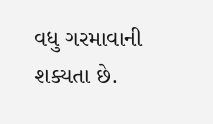વધુ ગરમાવાની શક્યતા છે.